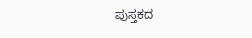ಪುಸ್ತಕದ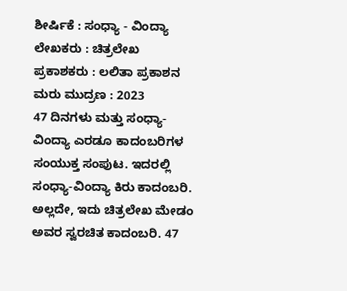ಶೀರ್ಷಿಕೆ : ಸಂಧ್ಯಾ - ವಿಂದ್ಯಾ
ಲೇಖಕರು : ಚಿತ್ರಲೇಖ
ಪ್ರಕಾಶಕರು : ಲಲಿತಾ ಪ್ರಕಾಶನ
ಮರು ಮುದ್ರಣ : 2023
47 ದಿನಗಳು ಮತ್ತು ಸಂಧ್ಯಾ-ವಿಂದ್ಯಾ ಎರಡೂ ಕಾದಂಬರಿಗಳ ಸಂಯುಕ್ತ ಸಂಪುಟ. ಇದರಲ್ಲಿ ಸಂಧ್ಯಾ-ವಿಂದ್ಯಾ ಕಿರು ಕಾದಂಬರಿ. ಅಲ್ಲದೇ, ಇದು ಚಿತ್ರಲೇಖ ಮೇಡಂ ಅವರ ಸ್ವರಚಿತ ಕಾದಂಬರಿ. 47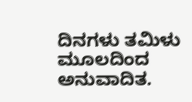ದಿನಗಳು ತಮಿಳು ಮೂಲದಿಂದ ಅನುವಾದಿತ.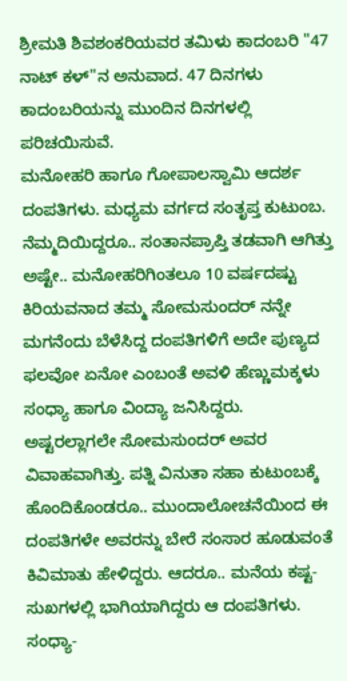ಶ್ರೀಮತಿ ಶಿವಶಂಕರಿಯವರ ತಮಿಳು ಕಾದಂಬರಿ "47 ನಾಟ್ ಕಳ್"ನ ಅನುವಾದ. 47 ದಿನಗಳು ಕಾದಂಬರಿಯನ್ನು ಮುಂದಿನ ದಿನಗಳಲ್ಲಿ ಪರಿಚಯಿಸುವೆ.
ಮನೋಹರಿ ಹಾಗೂ ಗೋಪಾಲಸ್ವಾಮಿ ಆದರ್ಶ ದಂಪತಿಗಳು. ಮಧ್ಯಮ ವರ್ಗದ ಸಂತೃಪ್ತ ಕುಟುಂಬ. ನೆಮ್ಮದಿಯಿದ್ದರೂ.. ಸಂತಾನಪ್ರಾಪ್ತಿ ತಡವಾಗಿ ಆಗಿತ್ತು ಅಷ್ಟೇ.. ಮನೋಹರಿಗಿಂತಲೂ 10 ವರ್ಷದಷ್ಟು ಕಿರಿಯವನಾದ ತಮ್ಮ ಸೋಮಸುಂದರ್ ನನ್ನೇ ಮಗನೆಂದು ಬೆಳೆಸಿದ್ದ ದಂಪತಿಗಳಿಗೆ ಅದೇ ಪುಣ್ಯದ ಫಲವೋ ಏನೋ ಎಂಬಂತೆ ಅವಳಿ ಹೆಣ್ಣುಮಕ್ಕಳು ಸಂಧ್ಯಾ ಹಾಗೂ ವಿಂದ್ಯಾ ಜನಿಸಿದ್ದರು. ಅಷ್ಟರಲ್ಲಾಗಲೇ ಸೋಮಸುಂದರ್ ಅವರ ವಿವಾಹವಾಗಿತ್ತು. ಪತ್ನಿ ವಿನುತಾ ಸಹಾ ಕುಟುಂಬಕ್ಕೆ ಹೊಂದಿಕೊಂಡರೂ.. ಮುಂದಾಲೋಚನೆಯಿಂದ ಈ ದಂಪತಿಗಳೇ ಅವರನ್ನು ಬೇರೆ ಸಂಸಾರ ಹೂಡುವಂತೆ ಕಿವಿಮಾತು ಹೇಳಿದ್ದರು. ಆದರೂ.. ಮನೆಯ ಕಷ್ಟ-ಸುಖಗಳಲ್ಲಿ ಭಾಗಿಯಾಗಿದ್ದರು ಆ ದಂಪತಿಗಳು.
ಸಂಧ್ಯಾ-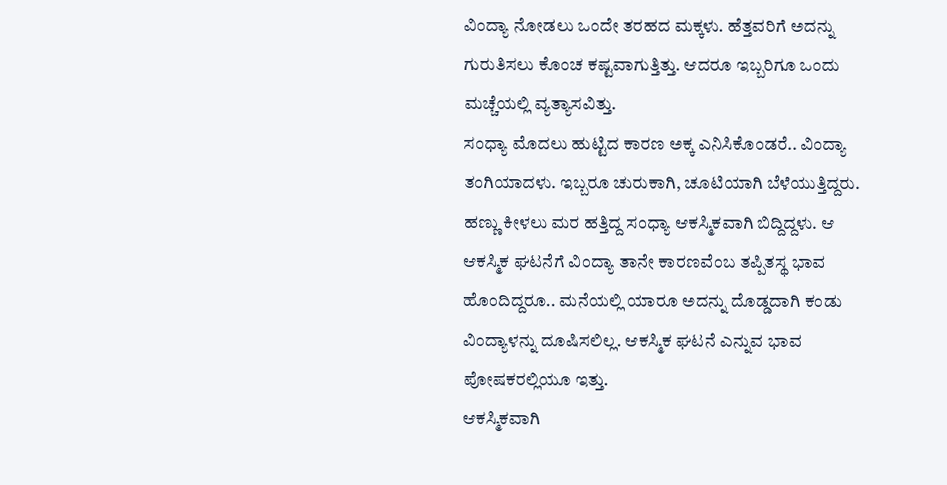ವಿಂದ್ಯಾ ನೋಡಲು ಒಂದೇ ತರಹದ ಮಕ್ಕಳು. ಹೆತ್ತವರಿಗೆ ಅದನ್ನು ಗುರುತಿಸಲು ಕೊಂಚ ಕಷ್ಟವಾಗುತ್ತಿತ್ತು. ಆದರೂ ಇಬ್ಬರಿಗೂ ಒಂದು ಮಚ್ಚೆಯಲ್ಲಿ ವ್ಯತ್ಯಾಸವಿತ್ತು.
ಸಂಧ್ಯಾ ಮೊದಲು ಹುಟ್ಟಿದ ಕಾರಣ ಅಕ್ಕ ಎನಿಸಿಕೊಂಡರೆ.. ವಿಂದ್ಯಾ ತಂಗಿಯಾದಳು. ಇಬ್ಬರೂ ಚುರುಕಾಗಿ, ಚೂಟಿಯಾಗಿ ಬೆಳೆಯುತ್ತಿದ್ದರು. ಹಣ್ಣು ಕೀಳಲು ಮರ ಹತ್ತಿದ್ದ ಸಂಧ್ಯಾ ಆಕಸ್ಮಿಕವಾಗಿ ಬಿದ್ದಿದ್ದಳು. ಆ ಆಕಸ್ಮಿಕ ಘಟನೆಗೆ ವಿಂದ್ಯಾ ತಾನೇ ಕಾರಣವೆಂಬ ತಪ್ಪಿತಸ್ಥ ಭಾವ ಹೊಂದಿದ್ದರೂ.. ಮನೆಯಲ್ಲಿ ಯಾರೂ ಅದನ್ನು ದೊಡ್ಡದಾಗಿ ಕಂಡು ವಿಂದ್ಯಾಳನ್ನು ದೂಷಿಸಲಿಲ್ಲ. ಆಕಸ್ಮಿಕ ಘಟನೆ ಎನ್ನುವ ಭಾವ ಪೋಷಕರಲ್ಲಿಯೂ ಇತ್ತು.
ಆಕಸ್ಮಿಕವಾಗಿ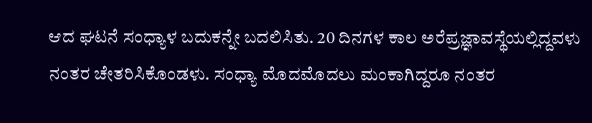ಆದ ಘಟನೆ ಸಂಧ್ಯಾಳ ಬದುಕನ್ನೇ ಬದಲಿಸಿತು. 20 ದಿನಗಳ ಕಾಲ ಅರೆಪ್ರಜ್ಞಾವಸ್ಥೆಯಲ್ಲಿದ್ದವಳು ನಂತರ ಚೇತರಿಸಿಕೊಂಡಳು. ಸಂಧ್ಯಾ ಮೊದಮೊದಲು ಮಂಕಾಗಿದ್ದರೂ ನಂತರ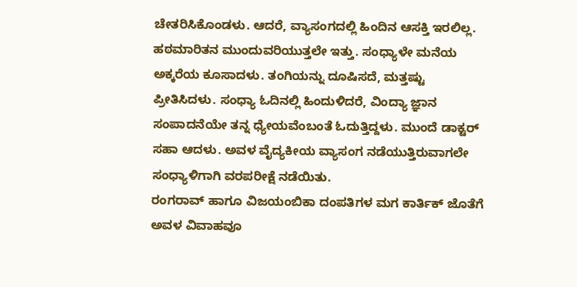ಚೇತರಿಸಿಕೊಂಡಳು. ಆದರೆ, ವ್ಯಾಸಂಗದಲ್ಲಿ ಹಿಂದಿನ ಆಸಕ್ತಿ ಇರಲಿಲ್ಲ. ಹಠಮಾರಿತನ ಮುಂದುವರಿಯುತ್ತಲೇ ಇತ್ತು. ಸಂಧ್ಯಾಳೇ ಮನೆಯ ಅಕ್ಕರೆಯ ಕೂಸಾದಳು. ತಂಗಿಯನ್ನು ದೂಷಿಸದೆ, ಮತ್ತಷ್ಟು ಪ್ರೀತಿಸಿದಳು. ಸಂಧ್ಯಾ ಓದಿನಲ್ಲಿ ಹಿಂದುಳಿದರೆ, ವಿಂದ್ಯಾ ಜ್ಞಾನ ಸಂಪಾದನೆಯೇ ತನ್ನ ಧ್ಯೇಯವೆಂಬಂತೆ ಓದುತ್ತಿದ್ದಳು. ಮುಂದೆ ಡಾಕ್ಟರ್ ಸಹಾ ಆದಳು. ಅವಳ ವೈದ್ಯಕೀಯ ವ್ಯಾಸಂಗ ನಡೆಯುತ್ತಿರುವಾಗಲೇ ಸಂಧ್ಯಾಳಿಗಾಗಿ ವರಪರೀಕ್ಷೆ ನಡೆಯಿತು.
ರಂಗರಾವ್ ಹಾಗೂ ವಿಜಯಂಬಿಕಾ ದಂಪತಿಗಳ ಮಗ ಕಾರ್ತಿಕ್ ಜೊತೆಗೆ ಅವಳ ವಿವಾಹವೂ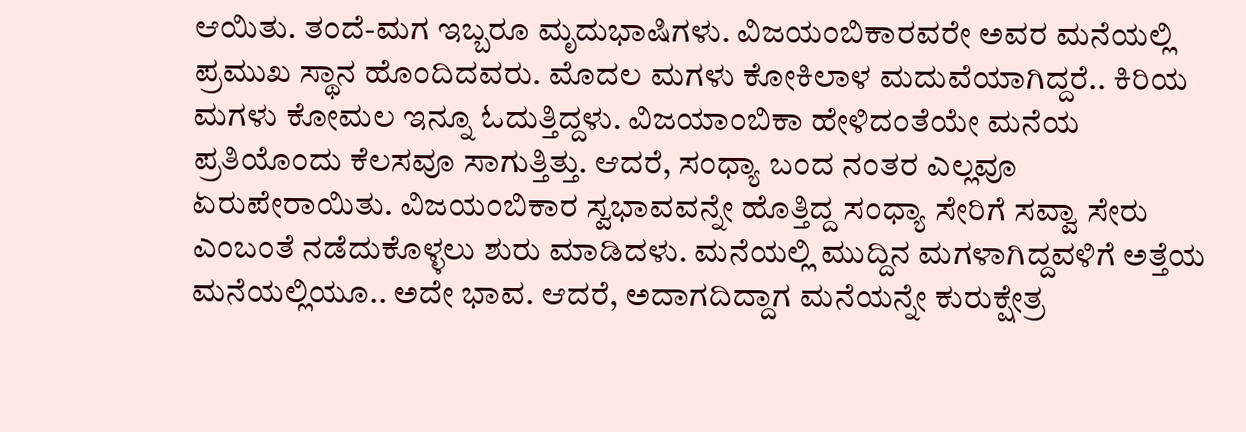ಆಯಿತು. ತಂದೆ-ಮಗ ಇಬ್ಬರೂ ಮೃದುಭಾಷಿಗಳು. ವಿಜಯಂಬಿಕಾರವರೇ ಅವರ ಮನೆಯಲ್ಲಿ ಪ್ರಮುಖ ಸ್ಥಾನ ಹೊಂದಿದವರು. ಮೊದಲ ಮಗಳು ಕೋಕಿಲಾಳ ಮದುವೆಯಾಗಿದ್ದರೆ.. ಕಿರಿಯ ಮಗಳು ಕೋಮಲ ಇನ್ನೂ ಓದುತ್ತಿದ್ದಳು. ವಿಜಯಾಂಬಿಕಾ ಹೇಳಿದಂತೆಯೇ ಮನೆಯ ಪ್ರತಿಯೊಂದು ಕೆಲಸವೂ ಸಾಗುತ್ತಿತ್ತು. ಆದರೆ, ಸಂಧ್ಯಾ ಬಂದ ನಂತರ ಎಲ್ಲವೂ ಏರುಪೇರಾಯಿತು. ವಿಜಯಂಬಿಕಾರ ಸ್ವಭಾವವನ್ನೇ ಹೊತ್ತಿದ್ದ ಸಂಧ್ಯಾ ಸೇರಿಗೆ ಸವ್ವಾ ಸೇರು ಎಂಬಂತೆ ನಡೆದುಕೊಳ್ಳಲು ಶುರು ಮಾಡಿದಳು. ಮನೆಯಲ್ಲಿ ಮುದ್ದಿನ ಮಗಳಾಗಿದ್ದವಳಿಗೆ ಅತ್ತೆಯ ಮನೆಯಲ್ಲಿಯೂ.. ಅದೇ ಭಾವ. ಆದರೆ, ಅದಾಗದಿದ್ದಾಗ ಮನೆಯನ್ನೇ ಕುರುಕ್ಷೇತ್ರ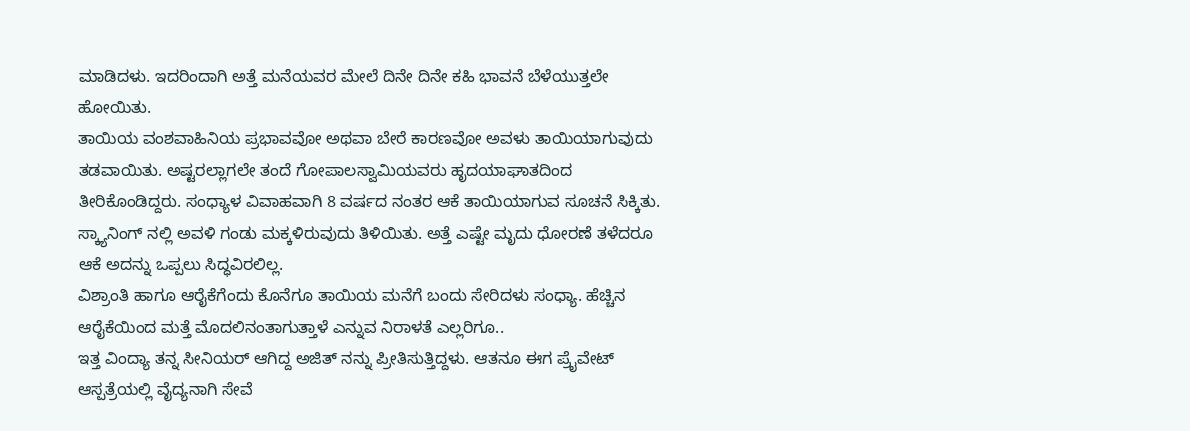ಮಾಡಿದಳು. ಇದರಿಂದಾಗಿ ಅತ್ತೆ ಮನೆಯವರ ಮೇಲೆ ದಿನೇ ದಿನೇ ಕಹಿ ಭಾವನೆ ಬೆಳೆಯುತ್ತಲೇ ಹೋಯಿತು.
ತಾಯಿಯ ವಂಶವಾಹಿನಿಯ ಪ್ರಭಾವವೋ ಅಥವಾ ಬೇರೆ ಕಾರಣವೋ ಅವಳು ತಾಯಿಯಾಗುವುದು ತಡವಾಯಿತು. ಅಷ್ಟರಲ್ಲಾಗಲೇ ತಂದೆ ಗೋಪಾಲಸ್ವಾಮಿಯವರು ಹೃದಯಾಘಾತದಿಂದ ತೀರಿಕೊಂಡಿದ್ದರು. ಸಂಧ್ಯಾಳ ವಿವಾಹವಾಗಿ 8 ವರ್ಷದ ನಂತರ ಆಕೆ ತಾಯಿಯಾಗುವ ಸೂಚನೆ ಸಿಕ್ಕಿತು. ಸ್ಕ್ಯಾನಿಂಗ್ ನಲ್ಲಿ ಅವಳಿ ಗಂಡು ಮಕ್ಕಳಿರುವುದು ತಿಳಿಯಿತು. ಅತ್ತೆ ಎಷ್ಟೇ ಮೃದು ಧೋರಣೆ ತಳೆದರೂ ಆಕೆ ಅದನ್ನು ಒಪ್ಪಲು ಸಿದ್ಧವಿರಲಿಲ್ಲ.
ವಿಶ್ರಾಂತಿ ಹಾಗೂ ಆರೈಕೆಗೆಂದು ಕೊನೆಗೂ ತಾಯಿಯ ಮನೆಗೆ ಬಂದು ಸೇರಿದಳು ಸಂಧ್ಯಾ. ಹೆಚ್ಚಿನ ಆರೈಕೆಯಿಂದ ಮತ್ತೆ ಮೊದಲಿನಂತಾಗುತ್ತಾಳೆ ಎನ್ನುವ ನಿರಾಳತೆ ಎಲ್ಲರಿಗೂ..
ಇತ್ತ ವಿಂದ್ಯಾ ತನ್ನ ಸೀನಿಯರ್ ಆಗಿದ್ದ ಅಜಿತ್ ನನ್ನು ಪ್ರೀತಿಸುತ್ತಿದ್ದಳು. ಆತನೂ ಈಗ ಪ್ರೈವೇಟ್ ಆಸ್ಪತ್ರೆಯಲ್ಲಿ ವೈದ್ಯನಾಗಿ ಸೇವೆ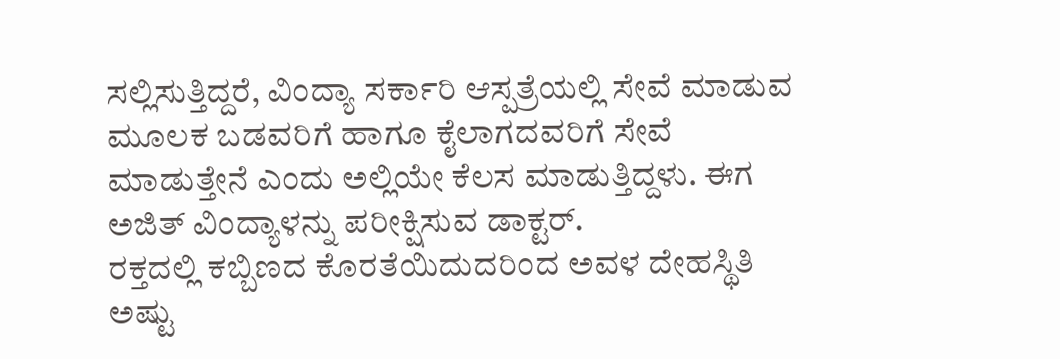ಸಲ್ಲಿಸುತ್ತಿದ್ದರೆ, ವಿಂದ್ಯಾ ಸರ್ಕಾರಿ ಆಸ್ಪತ್ರೆಯಲ್ಲಿ ಸೇವೆ ಮಾಡುವ ಮೂಲಕ ಬಡವರಿಗೆ ಹಾಗೂ ಕೈಲಾಗದವರಿಗೆ ಸೇವೆ ಮಾಡುತ್ತೇನೆ ಎಂದು ಅಲ್ಲಿಯೇ ಕೆಲಸ ಮಾಡುತ್ತಿದ್ದಳು. ಈಗ ಅಜಿತ್ ವಿಂದ್ಯಾಳನ್ನು ಪರೀಕ್ಷಿಸುವ ಡಾಕ್ಟರ್.
ರಕ್ತದಲ್ಲಿ ಕಬ್ಬಿಣದ ಕೊರತೆಯಿದುದರಿಂದ ಅವಳ ದೇಹಸ್ಥಿತಿ ಅಷ್ಟು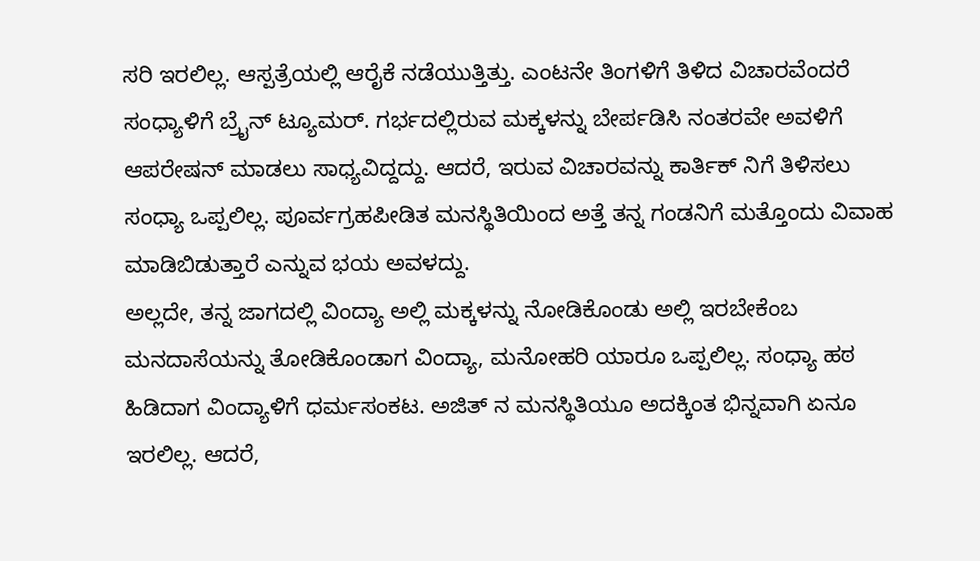ಸರಿ ಇರಲಿಲ್ಲ. ಆಸ್ಪತ್ರೆಯಲ್ಲಿ ಆರೈಕೆ ನಡೆಯುತ್ತಿತ್ತು. ಎಂಟನೇ ತಿಂಗಳಿಗೆ ತಿಳಿದ ವಿಚಾರವೆಂದರೆ ಸಂಧ್ಯಾಳಿಗೆ ಬ್ರೈನ್ ಟ್ಯೂಮರ್. ಗರ್ಭದಲ್ಲಿರುವ ಮಕ್ಕಳನ್ನು ಬೇರ್ಪಡಿಸಿ ನಂತರವೇ ಅವಳಿಗೆ ಆಪರೇಷನ್ ಮಾಡಲು ಸಾಧ್ಯವಿದ್ದದ್ದು. ಆದರೆ, ಇರುವ ವಿಚಾರವನ್ನು ಕಾರ್ತಿಕ್ ನಿಗೆ ತಿಳಿಸಲು ಸಂಧ್ಯಾ ಒಪ್ಪಲಿಲ್ಲ. ಪೂರ್ವಗ್ರಹಪೀಡಿತ ಮನಸ್ಥಿತಿಯಿಂದ ಅತ್ತೆ ತನ್ನ ಗಂಡನಿಗೆ ಮತ್ತೊಂದು ವಿವಾಹ ಮಾಡಿಬಿಡುತ್ತಾರೆ ಎನ್ನುವ ಭಯ ಅವಳದ್ದು.
ಅಲ್ಲದೇ, ತನ್ನ ಜಾಗದಲ್ಲಿ ವಿಂದ್ಯಾ ಅಲ್ಲಿ ಮಕ್ಕಳನ್ನು ನೋಡಿಕೊಂಡು ಅಲ್ಲಿ ಇರಬೇಕೆಂಬ ಮನದಾಸೆಯನ್ನು ತೋಡಿಕೊಂಡಾಗ ವಿಂದ್ಯಾ, ಮನೋಹರಿ ಯಾರೂ ಒಪ್ಪಲಿಲ್ಲ. ಸಂಧ್ಯಾ ಹಠ ಹಿಡಿದಾಗ ವಿಂದ್ಯಾಳಿಗೆ ಧರ್ಮಸಂಕಟ. ಅಜಿತ್ ನ ಮನಸ್ಥಿತಿಯೂ ಅದಕ್ಕಿಂತ ಭಿನ್ನವಾಗಿ ಏನೂ ಇರಲಿಲ್ಲ. ಆದರೆ,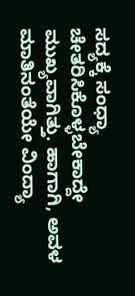ಸದ್ಯಕ್ಕೆ ಸಂಧ್ಯಾ ಚೇತರಿಸಿಕೊಳ್ಳಬೇಕಾದ್ದೇ ಮುಖ್ಯವಾಗಿತ್ತು. ಹಾಗಾಗಿ, ಅವಳ ಮಾತಿನಂತೆಯೇ ವಿಂದ್ಯಾ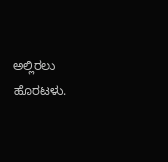ಅಲ್ಲಿರಲು ಹೊರಟಳು.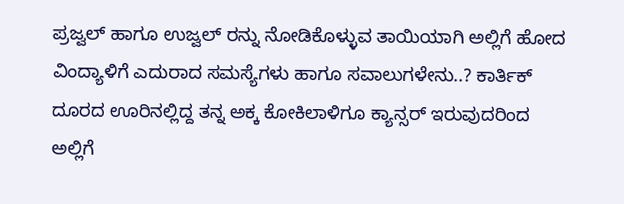ಪ್ರಜ್ವಲ್ ಹಾಗೂ ಉಜ್ವಲ್ ರನ್ನು ನೋಡಿಕೊಳ್ಳುವ ತಾಯಿಯಾಗಿ ಅಲ್ಲಿಗೆ ಹೋದ ವಿಂದ್ಯಾಳಿಗೆ ಎದುರಾದ ಸಮಸ್ಯೆಗಳು ಹಾಗೂ ಸವಾಲುಗಳೇನು..? ಕಾರ್ತಿಕ್ ದೂರದ ಊರಿನಲ್ಲಿದ್ದ ತನ್ನ ಅಕ್ಕ ಕೋಕಿಲಾಳಿಗೂ ಕ್ಯಾನ್ಸರ್ ಇರುವುದರಿಂದ ಅಲ್ಲಿಗೆ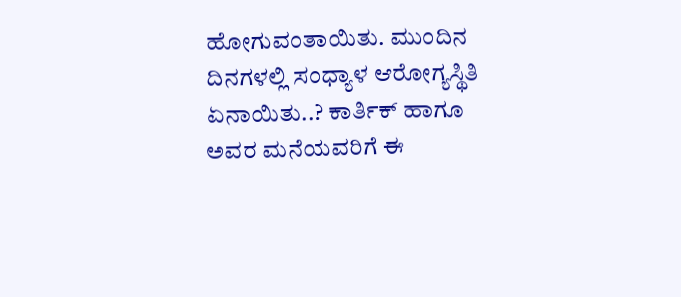ಹೋಗುವಂತಾಯಿತು. ಮುಂದಿನ ದಿನಗಳಲ್ಲಿ ಸಂಧ್ಯಾಳ ಆರೋಗ್ಯಸ್ಥಿತಿ ಏನಾಯಿತು..? ಕಾರ್ತಿಕ್ ಹಾಗೂ ಅವರ ಮನೆಯವರಿಗೆ ಈ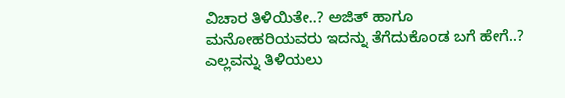ವಿಚಾರ ತಿಳಿಯಿತೇ..? ಅಜಿತ್ ಹಾಗೂ ಮನೋಹರಿಯವರು ಇದನ್ನು ತೆಗೆದುಕೊಂಡ ಬಗೆ ಹೇಗೆ..? ಎಲ್ಲವನ್ನು ತಿಳಿಯಲು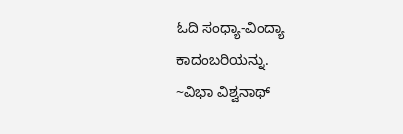ಓದಿ ಸಂಧ್ಯಾ-ವಿಂದ್ಯಾ ಕಾದಂಬರಿಯನ್ನು.
~ವಿಭಾ ವಿಶ್ವನಾಥ್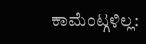ಕಾಮೆಂಟ್ಗಳಿಲ್ಲ: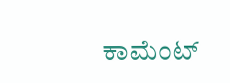ಕಾಮೆಂಟ್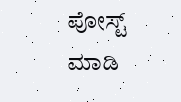ಪೋಸ್ಟ್ ಮಾಡಿ